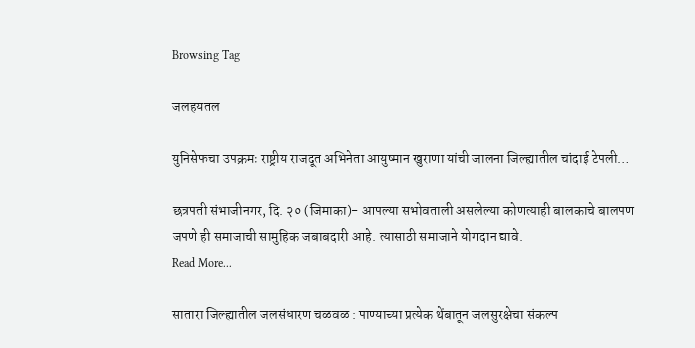Browsing Tag

जलहयतल

युनिसेफचा उपक्रमः राष्ट्रीय राजदूत अभिनेता आयुष्मान खुराणा यांची जालना जिल्ह्यातील चांदाई टेपली…

छत्रपती संभाजीनगर, दि. २० (जिमाका)- आपल्या सभोवताली असलेल्या कोणत्याही बालकाचे बालपण जपणे ही समाजाची सामुहिक जबाबदारी आहे. त्यासाठी समाजाने योगदान द्यावे.
Read More...

सातारा जिल्ह्यातील जलसंधारण चळवळ : पाण्याच्या प्रत्येक थेंबातून जलसुरक्षेचा संकल्प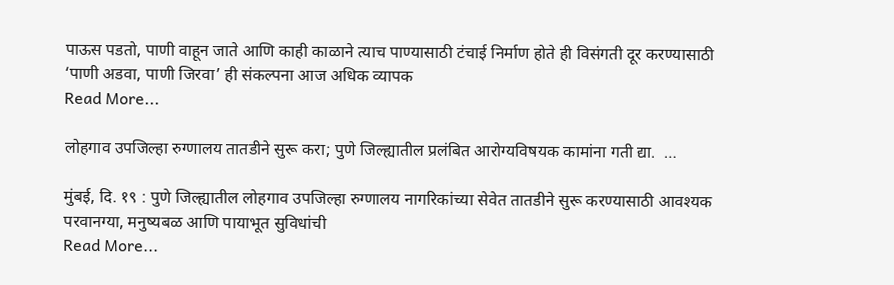पाऊस पडतो, पाणी वाहून जाते आणि काही काळाने त्याच पाण्यासाठी टंचाई निर्माण होते ही विसंगती दूर करण्यासाठी ‘पाणी अडवा, पाणी जिरवा’ ही संकल्पना आज अधिक व्यापक
Read More...

लोहगाव उपजिल्हा रुग्णालय तातडीने सुरू करा; पुणे जिल्ह्यातील प्रलंबित आरोग्यविषयक कामांना गती द्या.  …

मुंबई, दि. १९ : पुणे जिल्ह्यातील लोहगाव उपजिल्हा रुग्णालय नागरिकांच्या सेवेत तातडीने सुरू करण्यासाठी आवश्यक परवानग्या, मनुष्यबळ आणि पायाभूत सुविधांची
Read More...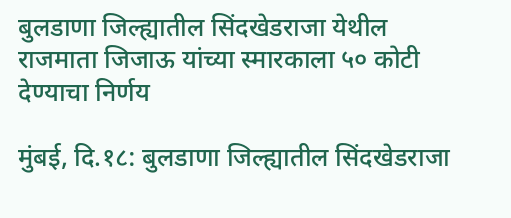बुलडाणा जिल्ह्यातील सिंदखेडराजा येथील राजमाता जिजाऊ यांच्या स्मारकाला ५० कोटी देण्याचा निर्णय

मुंबई, दि.१८: बुलडाणा जिल्ह्यातील सिंदखेडराजा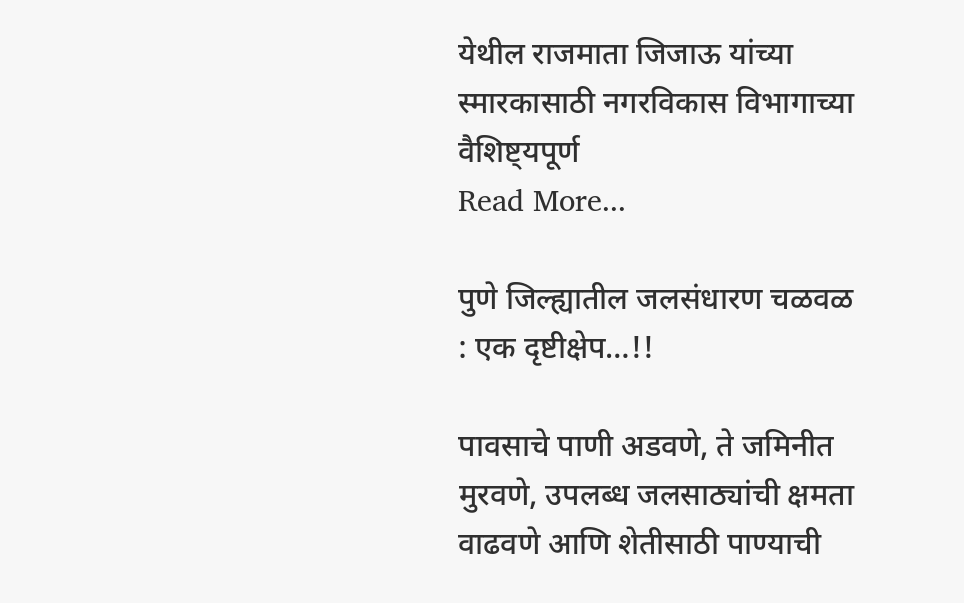येथील राजमाता जिजाऊ यांच्या स्मारकासाठी नगरविकास विभागाच्या वैशिष्ट्यपूर्ण
Read More...

पुणे जिल्ह्यातील जलसंधारण चळवळ : एक दृष्टीक्षेप…!!

पावसाचे पाणी अडवणे, ते जमिनीत मुरवणे, उपलब्ध जलसाठ्यांची क्षमता वाढवणे आणि शेतीसाठी पाण्याची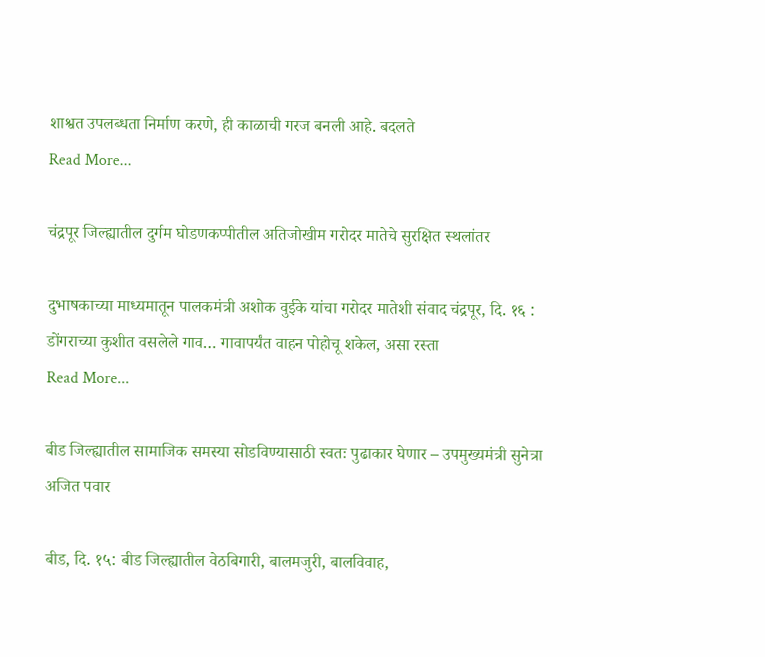शाश्वत उपलब्धता निर्माण करणे, ही काळाची गरज बनली आहे. बदलते
Read More...

चंद्रपूर जिल्ह्यातील दुर्गम घोडणकप्पीतील अतिजोखीम गरोदर मातेचे सुरक्षित स्थलांतर

दुभाषकाच्या माध्यमातून पालकमंत्री अशोक वुईके यांचा गरोदर मातेशी संवाद चंद्रपूर, दि. १६ : डोंगराच्या कुशीत वसलेले गाव… गावापर्यंत वाहन पोहोचू शकेल, असा रस्ता
Read More...

बीड जिल्ह्यातील सामाजिक समस्या सोडविण्यासाठी स्वतः पुढाकार घेणार – उपमुख्यमंत्री सुनेत्रा अजित पवार

बीड, दि. १५: बीड जिल्ह्यातील वेठबिगारी, बालमजुरी, बालविवाह,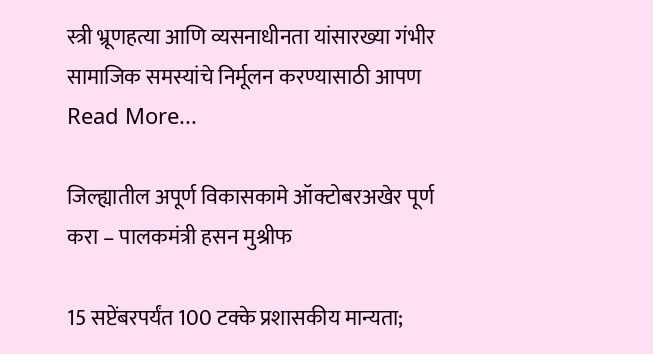स्त्री भ्रूणहत्या आणि व्यसनाधीनता यांसारख्या गंभीर सामाजिक समस्यांचे निर्मूलन करण्यासाठी आपण
Read More...

जिल्ह्यातील अपूर्ण विकासकामे ऑक्टोबरअखेर पूर्ण करा – पालकमंत्री हसन मुश्रीफ

15 सप्टेंबरपर्यंत 100 टक्के प्रशासकीय मान्यता;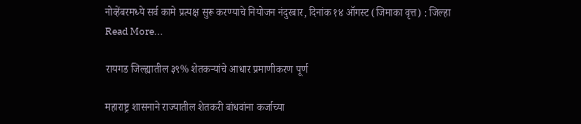नोव्हेंबरमध्ये सर्व कामे प्रत्यक्ष सुरू करण्याचे नियोजन नंदुरबार, दिनांक १४ ऑगस्ट (जिमाका वृत्त) : जिल्हा
Read More...

रायगड जिल्ह्यातील ३९% शेतकऱ्यांचे आधार प्रमाणीकरण पूर्ण

महाराष्ट्र शासनाने राज्यातील शेतकरी बांधवांना कर्जाच्या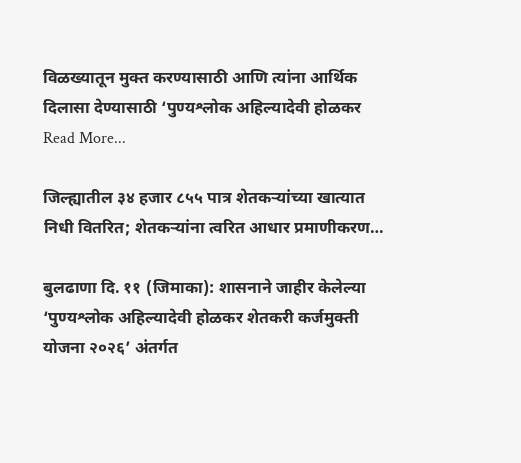विळख्यातून मुक्त करण्यासाठी आणि त्यांना आर्थिक दिलासा देण्यासाठी ‘पुण्यश्लोक अहिल्यादेवी होळकर
Read More...

जिल्ह्यातील ३४ हजार ८५५ पात्र शेतकऱ्यांच्या खात्यात निधी वितरित; शेतकऱ्यांना त्वरित आधार प्रमाणीकरण…

बुलढाणा दि. ११ (जिमाका): शासनाने जाहीर केलेल्या ‘पुण्यश्लोक अहिल्यादेवी होळकर शेतकरी कर्जमुक्ती योजना २०२६’ अंतर्गत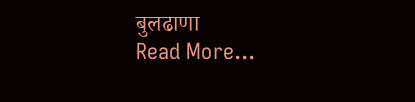बुलढाणा
Read More...